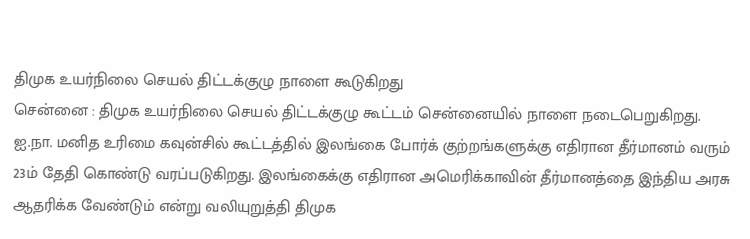திமுக உயர்நிலை செயல் திட்டக்குழு நாளை கூடுகிறது
சென்னை : திமுக உயர்நிலை செயல் திட்டக்குழு கூட்டம் சென்னையில் நாளை நடைபெறுகிறது.
ஐ.நா. மனித உரிமை கவுன்சில் கூட்டத்தில் இலங்கை போர்க் குற்றங்களுக்கு எதிரான தீர்மானம் வரும் 23ம் தேதி கொண்டு வரப்படுகிறது. இலங்கைக்கு எதிரான அமெரிக்காவின் தீர்மானத்தை இந்திய அரசு ஆதரிக்க வேண்டும் என்று வலியுறுத்தி திமுக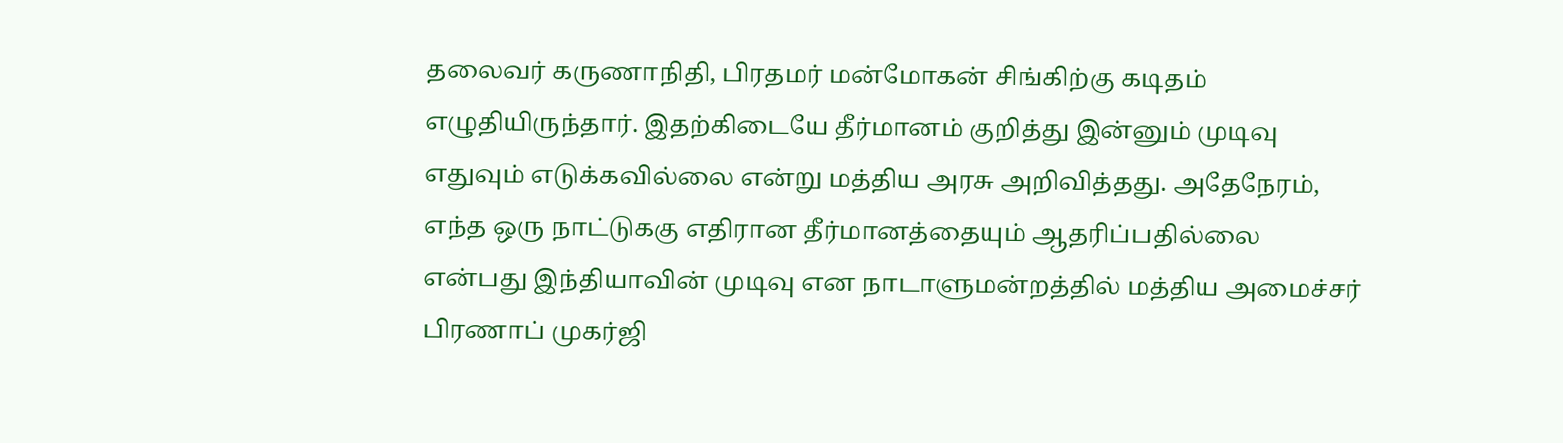தலைவர் கருணாநிதி, பிரதமர் மன்மோகன் சிங்கிற்கு கடிதம் எழுதியிருந்தார். இதற்கிடையே தீர்மானம் குறித்து இன்னும் முடிவு எதுவும் எடுக்கவில்லை என்று மத்திய அரசு அறிவித்தது. அதேநேரம், எந்த ஒரு நாட்டுககு எதிரான தீர்மானத்தையும் ஆதரிப்பதில்லை என்பது இந்தியாவின் முடிவு என நாடாளுமன்றத்தில் மத்திய அமைச்சர் பிரணாப் முகர்ஜி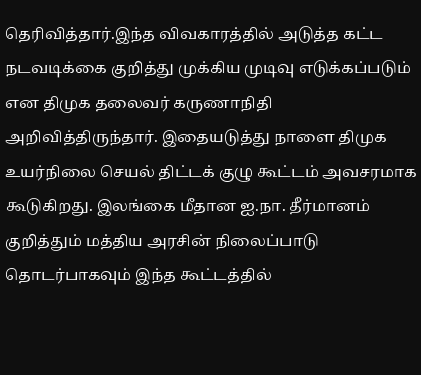தெரிவித்தார்.இந்த விவகாரத்தில் அடுத்த கட்ட நடவடிக்கை குறித்து முக்கிய முடிவு எடுக்கப்படும் என திமுக தலைவர் கருணாநிதி அறிவித்திருந்தார். இதையடுத்து நாளை திமுக உயர்நிலை செயல் திட்டக் குழு கூட்டம் அவசரமாக கூடுகிறது. இலங்கை மீதான ஐ.நா. தீர்மானம் குறித்தும் மத்திய அரசின் நிலைப்பாடு தொடர்பாகவும் இந்த கூட்டத்தில்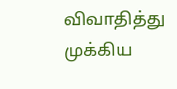விவாதித்து முக்கிய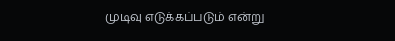முடிவு எடுக்கப்படும் என்று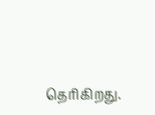தெரிகிறது.